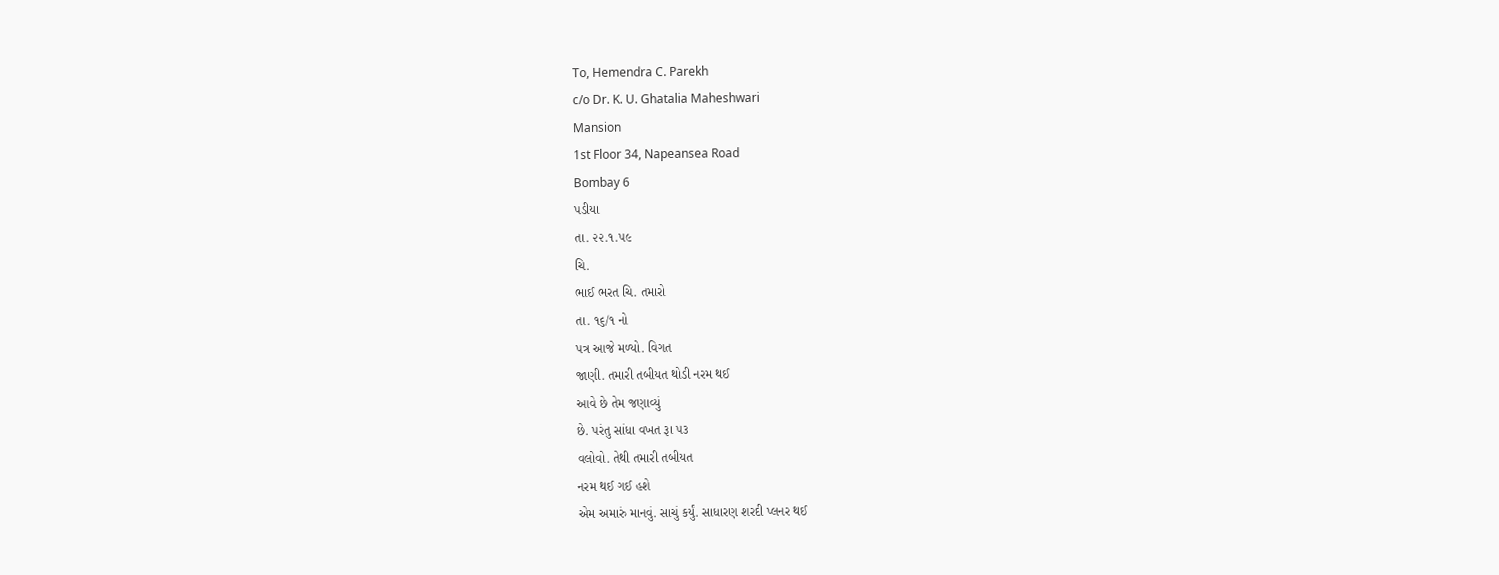To, Hemendra C. Parekh
c/o Dr. K. U. Ghatalia Maheshwari
Mansion
1st Floor 34, Napeansea Road
Bombay 6
પડીયા
તા. ૨૨.૧.૫૯
ચિ.
ભાઈ ભરત ચિ. તમારો
તા. ૧૬/૧ નો
પત્ર આજે મળ્યો. વિગત
જાણી. તમારી તબીયત થોડી નરમ થઈ
આવે છે તેમ જણાવ્યું
છે. પરંતુ સાંધા વખત રૂા ૫૩
વલોવો. તેથી તમારી તબીયત
નરમ થઈ ગઈ હશે
એમ અમારું માનવું. સાચું કર્યું. સાધારણ શરદી પ્લનર થઈ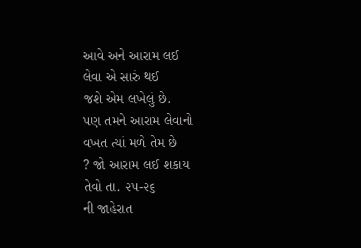આવે અને આરામ લઈ
લેવા એ સારું થઈ
જશે એમ લખેલું છે.
પણ તમને આરામ લેવાનો
વખત ત્યાં મળે તેમ છે
? જો આરામ લઈ શકાય
તેવો તા. ૨૫-૨૬
ની જાહેરાત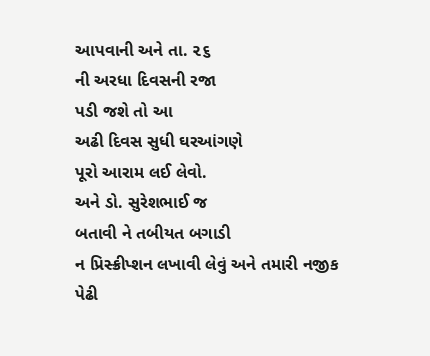આપવાની અને તા. ૨૬
ની અરધા દિવસની રજા
પડી જશે તો આ
અઢી દિવસ સુધી ઘરઆંગણે
પૂરો આરામ લઈ લેવો.
અને ડો. સુરેશભાઈ જ
બતાવી ને તબીયત બગાડી
ન પ્રિસ્ક્રીપ્શન લખાવી લેવું અને તમારી નજીક
પેઢી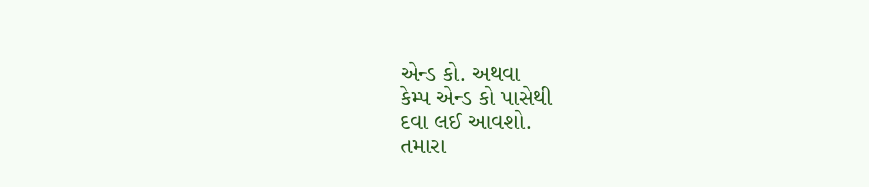એન્ડ કો. અથવા
કેમ્પ એન્ડ કો પાસેથી
દવા લઈ આવશો.
તમારા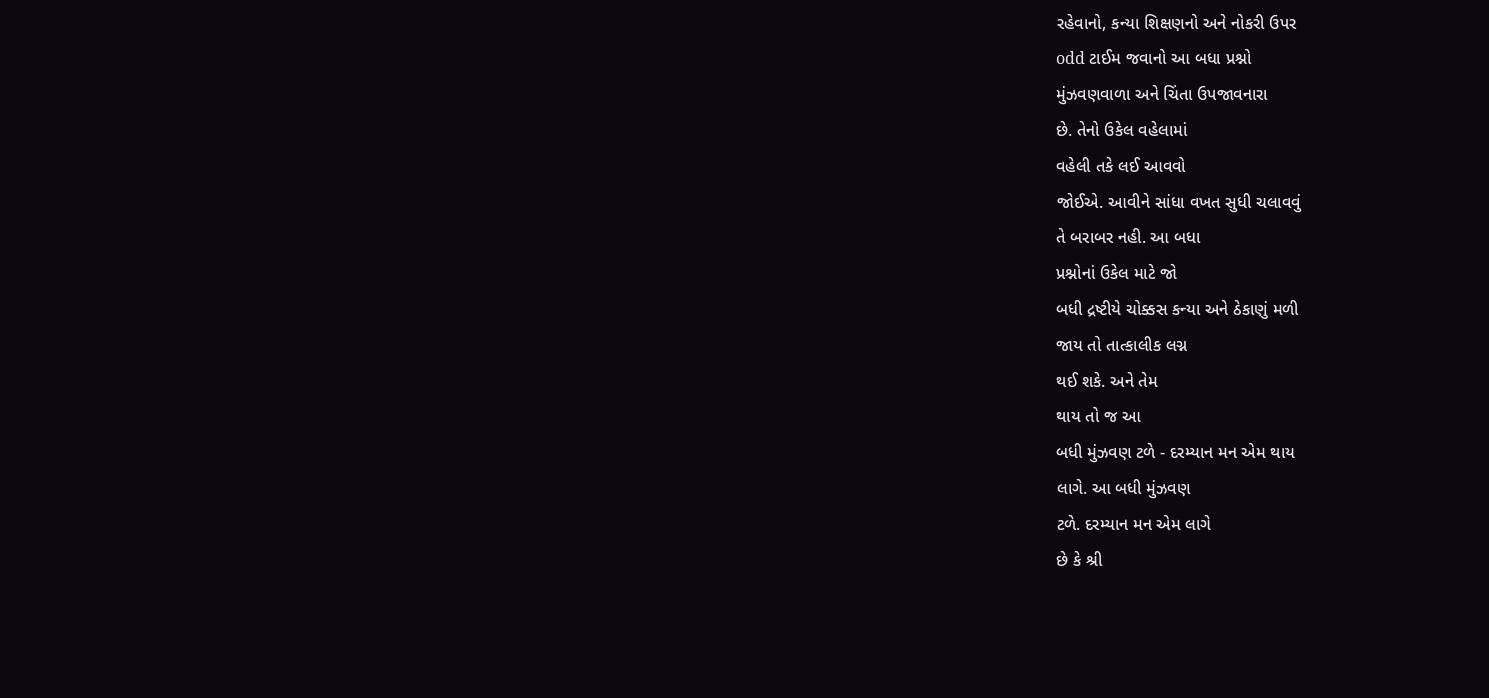રહેવાનો, કન્યા શિક્ષણનો અને નોકરી ઉપર
odd ટાઈમ જવાનો આ બધા પ્રશ્નો
મુંઝવણવાળા અને ચિંતા ઉપજાવનારા
છે. તેનો ઉકેલ વહેલામાં
વહેલી તકે લઈ આવવો
જોઈએ. આવીને સાંધા વખત સુધી ચલાવવું
તે બરાબર નહી. આ બધા
પ્રશ્નોનાં ઉકેલ માટે જો
બધી દ્રષ્ટીયે ચોક્કસ કન્યા અને ઠેકાણું મળી
જાય તો તાત્કાલીક લગ્ન
થઈ શકે. અને તેમ
થાય તો જ આ
બધી મુંઝવણ ટળે - દરમ્યાન મન એમ થાય
લાગે. આ બધી મુંઝવણ
ટળે. દરમ્યાન મન એમ લાગે
છે કે શ્રી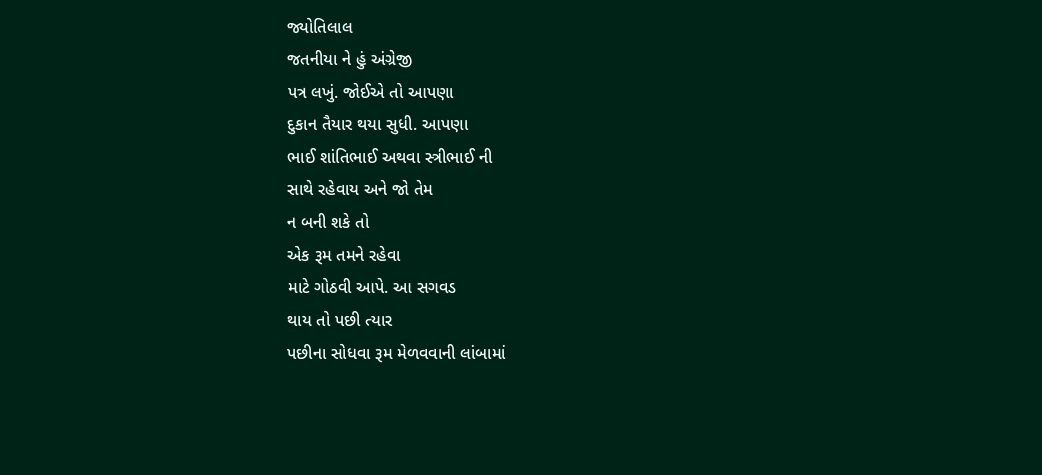જ્યોતિલાલ
જતનીયા ને હું અંગ્રેજી
પત્ર લખું. જોઈએ તો આપણા
દુકાન તૈયાર થયા સુધી. આપણા
ભાઈ શાંતિભાઈ અથવા સ્ત્રીભાઈ ની
સાથે રહેવાય અને જો તેમ
ન બની શકે તો
એક રૂમ તમને રહેવા
માટે ગોઠવી આપે. આ સગવડ
થાય તો પછી ત્યાર
પછીના સોધવા રૂમ મેળવવાની લાંબામાં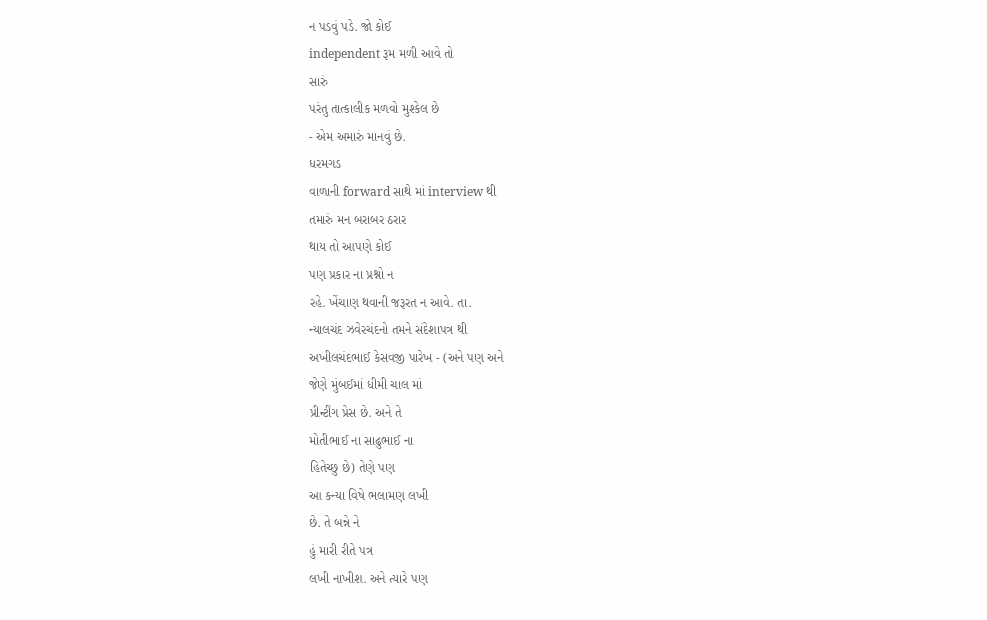ન પડવું પડે. જો કોઈ
independent રૂમ મળી આવે તો
સારું
પરંતુ તાત્કાલીક મળવો મુશ્કેલ છે
- એમ અમારું માનવું છે.
ધરમગડ
વાળાની forward સાથે માં interview થી
તમારું મન બરાબર ઠરાર
થાય તો આપણે કોઈ
પણ પ્રકાર ના પ્રશ્નો ન
રહે. ખેંચાણ થવાની જરૂરત ન આવે. તા.
ન્યાલચંદ ઝવેરચંદનો તમને સંદેશાપત્ર થી
અખીલચંદભાઈ કેસવજી પારેખ - (અને પણ અને
જેણે મુંબઈમાં ધીમી ચાલ માં
પ્રીન્ટીંગ પ્રેસ છે. અને તે
મોતીભાઈ ના સાઢુભાઈ ના
હિતેચ્છુ છે) તેણે પણ
આ કન્યા વિષે ભલામણ લખી
છે. તે બન્ને ને
હું મારી રીતે પત્ર
લખી નાખીશ. અને ત્યારે પણ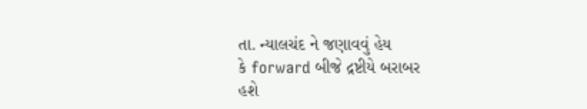તા. ન્યાલચંદ ને જણાવવું હેય
કે forward બીજે દ્રષ્ટીયે બરાબર
હશે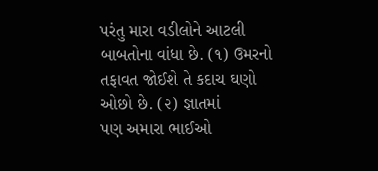પરંતુ મારા વડીલોને આટલી
બાબતોના વાંધા છે. (૧) ઉમરનો
તફાવત જોઈશે તે કદાચ ઘણો
ઓછો છે. (૨) જ્ઞાતમાં
પણ અમારા ભાઈઓ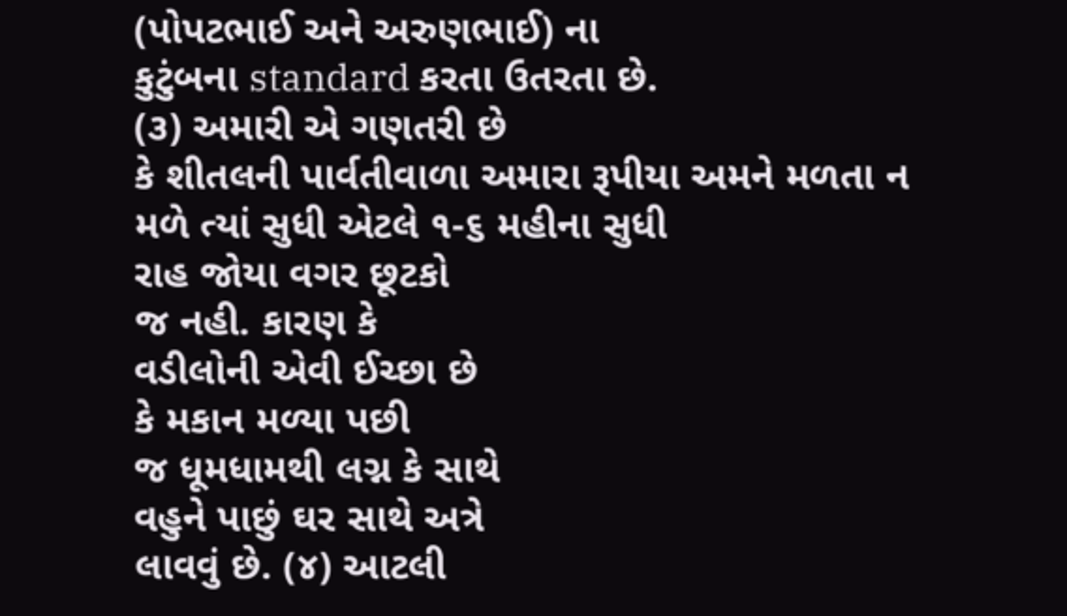(પોપટભાઈ અને અરુણભાઈ) ના
કુટુંબના standard કરતા ઉતરતા છે.
(૩) અમારી એ ગણતરી છે
કે શીતલની પાર્વતીવાળા અમારા રૂપીયા અમને મળતા ન
મળે ત્યાં સુધી એટલે ૧-૬ મહીના સુધી
રાહ જોયા વગર છૂટકો
જ નહી. કારણ કે
વડીલોની એવી ઈચ્છા છે
કે મકાન મળ્યા પછી
જ ધૂમધામથી લગ્ન કે સાથે
વહુને પાછું ઘર સાથે અત્રે
લાવવું છે. (૪) આટલી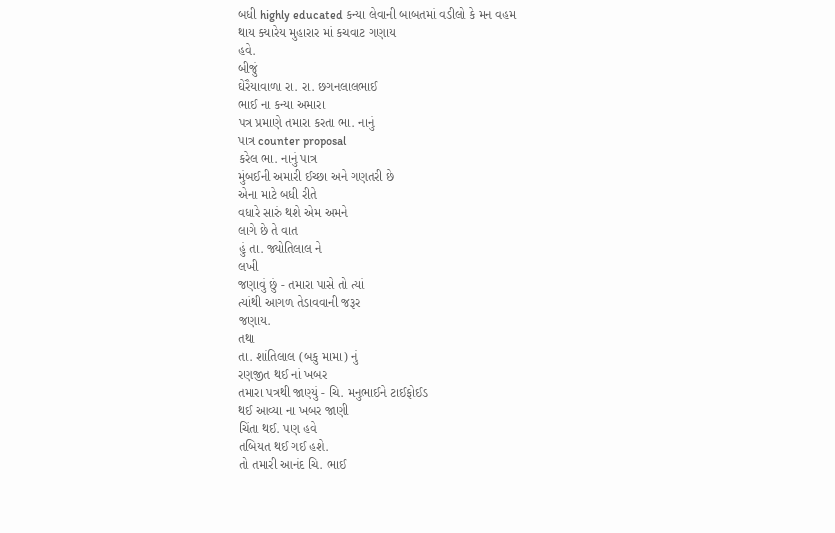બધી highly educated કન્યા લેવાની બાબતમાં વડીલો કે મન વહમ
થાય ક્યારેય મુહારાર માં કચવાટ ગણાય
હવે.
બીજું
ઘેરૈયાવાળા રા. રા. છગનલાલભાઈ
ભાઈ ના કન્યા અમારા
પત્ર પ્રમાણે તમારા કરતા ભા. નાનું
પાત્ર counter proposal
કરેલ ભા. નાનું પાત્ર
મુંબઈની અમારી ઈચ્છા અને ગણતરી છે
એના માટે બધી રીતે
વધારે સારું થશે એમ અમને
લાગે છે તે વાત
હું તા. જ્યોતિલાલ ને
લખી
જણાવું છું - તમારા પાસે તો ત્યાં
ત્યાંથી આગળ તેડાવવાની જરૂર
જણાય.
તથા
તા. શાંતિલાલ (બકુ મામા) નું
રણજીત થઈ નાં ખબર
તમારા પત્રથી જાણ્યું - ચિ. મનુભાઈને ટાઈફોઈડ
થઈ આવ્યા ના ખબર જાણી
ચિંતા થઈ. પણ હવે
તબિયત થઈ ગઈ હશે.
તો તમારી આનંદ ચિ. ભાઈ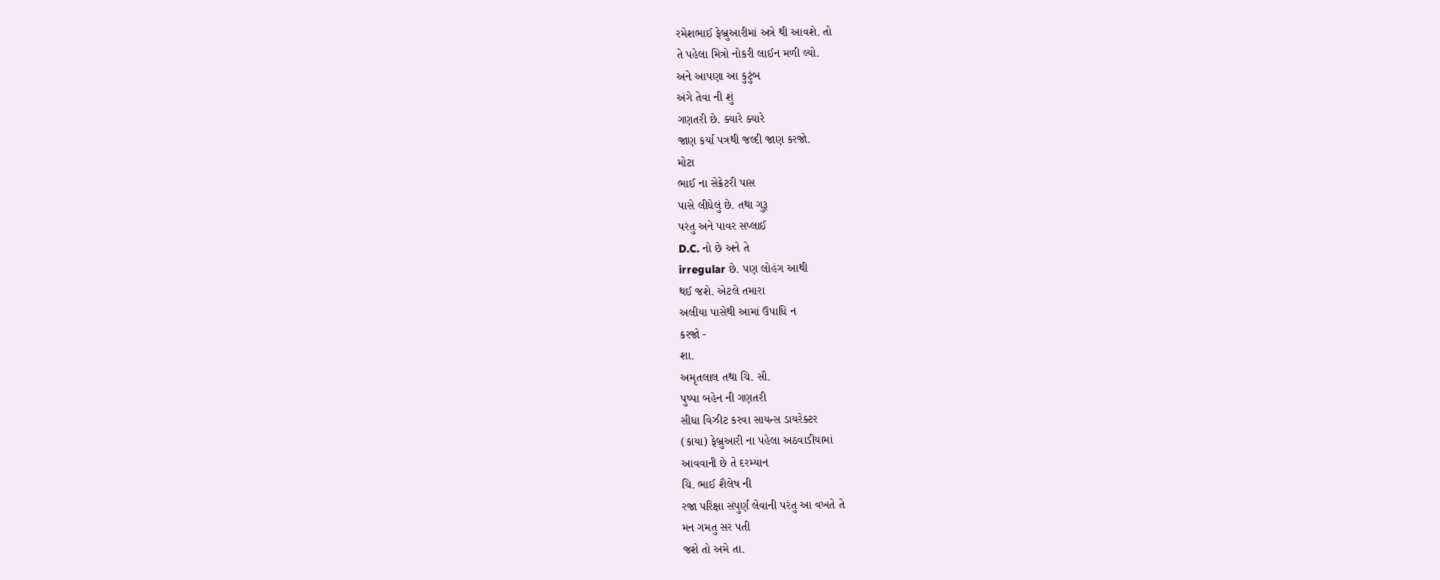રમેશભાઈ ફેબ્રુઆરીમાં અત્રે થી આવશે. તો
તે પહેલા મિત્રો નોકરી લાઈન મળી લ્યો.
અને આપણા આ કુટુંબ
અંગે તેવા ની શું
ગણતરી છે. ક્યારે ક્યારે
જાણ કર્યા પત્રથી જલ્દી જાણ કરજો.
મોટા
ભાઈ ના સેક્રેટરી પાસ
પાસે લીધેલું છે. તથા ગુરૂ
પરંતુ અને પાવર સપ્લાઈ
D.C. નો છે અને તે
irregular છે. પણ લોહંગ આથી
થઈ જશે. એટલે તમારા
અલીયા પાસેથી આમાં ઉપાધિ ન
કરજો -
શા.
અમૃતલાલ તથા ચિ. સૌ.
પુષ્પા બહેન ની ગણતરી
સીધા વિઝીટ કરવા સાયન્સ ડાયરેક્ટર
(કાયા) ફેબ્રુઆરી ના પહેલા અઠવાડીયામાં
આવવાની છે તે દરમ્યાન
ચિ. ભાઈ શૈલેષ ની
રજા પરિક્ષા સંપુર્ણ લેવાની પરંતુ આ વખતે તે
મન ગમતુ સર પતી
જશે તો અમે તા.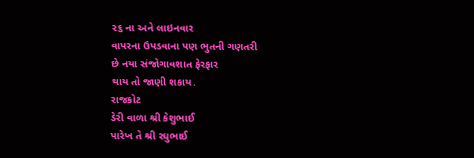૨૬ ના અને લાઇનવાર
વાપરના ઉપડવાના પણ ભુતની ગણતરી
છે નયા સંજોગાવશાત ફેરફાર
થાય તો જાણી શકાય.
રાજકોટ
ડેરી વાળા શ્રી કેશુભાઈ
પારેખ તે શ્રી રઘુભાઈ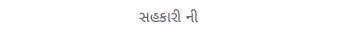સહકારી ની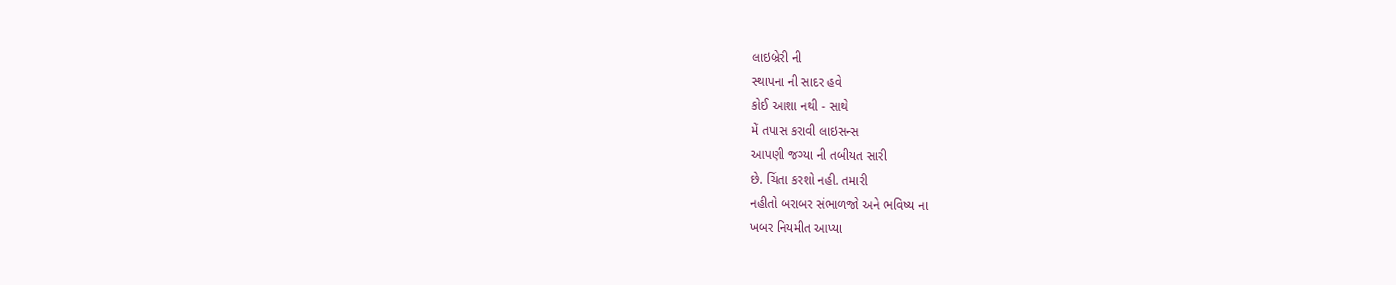લાઇબ્રેરી ની
સ્થાપના ની સાદર હવે
કોઈ આશા નથી - સાથે
મેં તપાસ કરાવી લાઇસન્સ
આપણી જગ્યા ની તબીયત સારી
છે. ચિંતા કરશો નહી. તમારી
નહીતો બરાબર સંભાળજો અને ભવિષ્ય ના
ખબર નિયમીત આપ્યા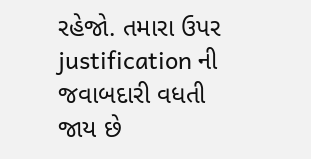રહેજો. તમારા ઉપર justification ની જવાબદારી વધતી
જાય છે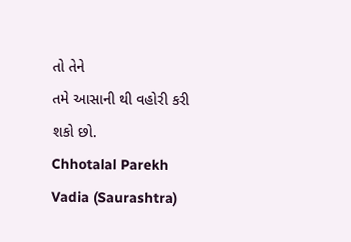તો તેને
તમે આસાની થી વહોરી કરી
શકો છો.
Chhotalal Parekh
Vadia (Saurashtra)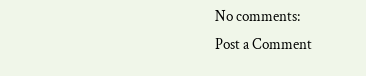No comments:
Post a Comment